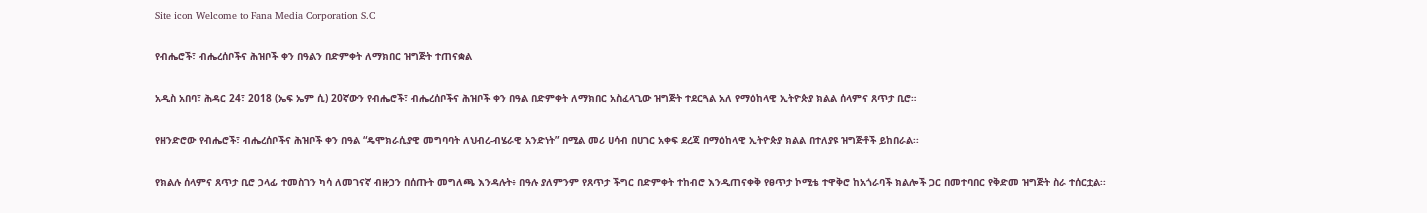Site icon Welcome to Fana Media Corporation S.C

የብሔሮች፣ ብሔረሰቦችና ሕዝቦች ቀን በዓልን በድምቀት ለማክበር ዝግጅት ተጠናቋል

አዲስ አበባ፣ ሕዳር 24፣ 2018 (ኤፍ ኤም ሲ) 20ኛውን የብሔሮች፣ ብሔረሰቦችና ሕዝቦች ቀን በዓል በድምቀት ለማክበር አስፈላጊው ዝግጅት ተደርጓል አለ የማዕከላዊ ኢትዮጵያ ክልል ሰላምና ጸጥታ ቢሮ።

የዘንድሮው የብሔሮች፣ ብሔረሰቦችና ሕዝቦች ቀን በዓል “ዴሞክራሲያዊ መግባባት ለህብረ-ብሄራዊ አንድነት” በሚል መሪ ሀሳብ በሀገር አቀፍ ደረጃ በማዕከላዊ ኢትዮጵያ ክልል በተለያዩ ዝግጅቶች ይከበራል፡፡

የክልሉ ሰላምና ጸጥታ ቢሮ ኃላፊ ተመስገን ካሳ ለመገናኛ ብዙኃን በሰጡት መግለጫ እንዳሉት፥ በዓሉ ያለምንም የጸጥታ ችግር በድምቀት ተከብሮ እንዲጠናቀቅ የፀጥታ ኮሚቴ ተዋቅሮ ከአጎራባች ክልሎች ጋር በመተባበር የቅድመ ዝግጅት ስራ ተሰርቷል፡፡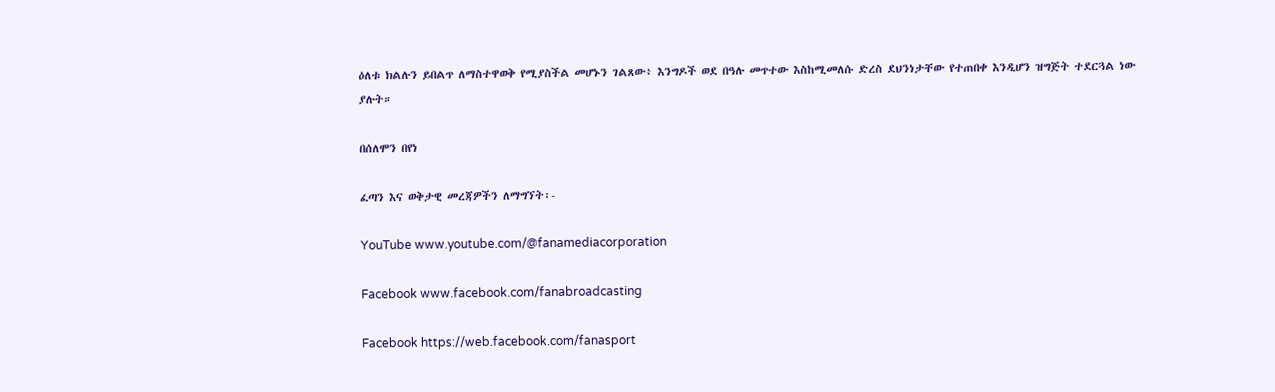ዕለቱ ክልሉን ይበልጥ ለማስተዋወቅ የሚያስችል መሆኑን ገልጸው፥ እንግዶች ወደ በዓሉ መጥተው እስከሚመለሱ ድረስ ደህንነታቸው የተጠበቀ እንዲሆን ዝግጅት ተደርጓል ነው ያሉት።

በሰለሞን በየነ

ፈጣን እና ወቅታዊ መረጃዎችን ለማግኘት፡-

YouTube www.youtube.com/@fanamediacorporation

Facebook www.facebook.com/fanabroadcasting

Facebook https://web.facebook.com/fanasport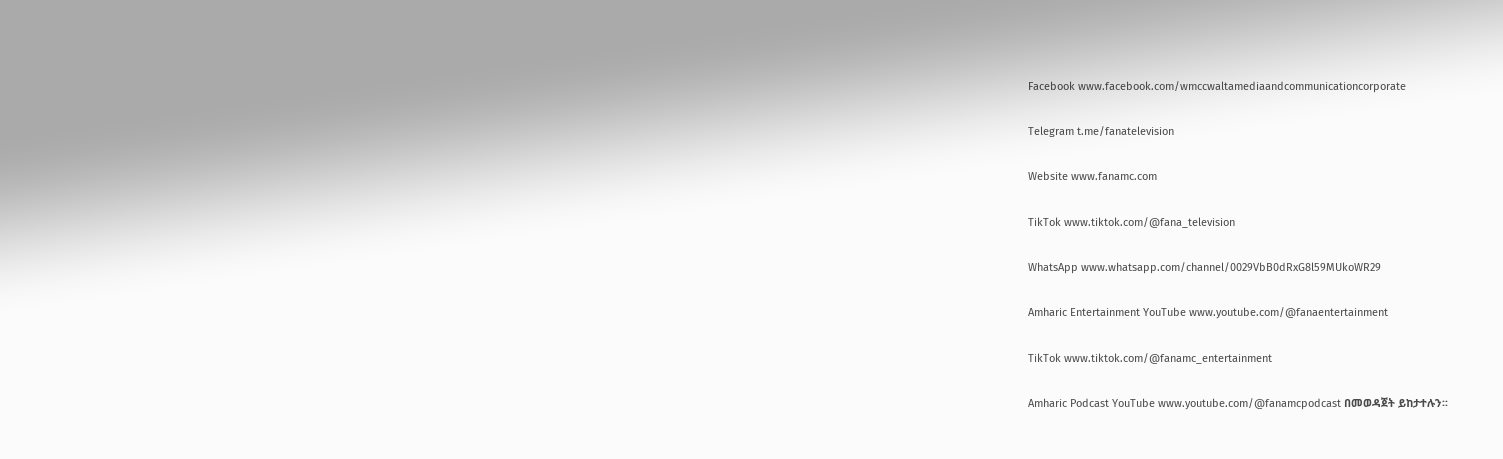Facebook www.facebook.com/wmccwaltamediaandcommunicationcorporate

Telegram t.me/fanatelevision

Website www.fanamc.com

TikTok www.tiktok.com/@fana_television

WhatsApp www.whatsapp.com/channel/0029VbB0dRxG8l59MUkoWR29

Amharic Entertainment YouTube www.youtube.com/@fanaentertainment

TikTok www.tiktok.com/@fanamc_entertainment

Amharic Podcast YouTube www.youtube.com/@fanamcpodcast በመወዳጀት ይከታተሉን፡፡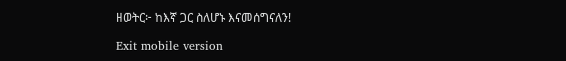ዘወትር፦ ከእኛ ጋር ስለሆኑ እናመሰግናለን!

Exit mobile version